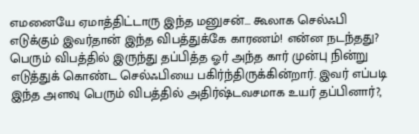எமனையே ஏமாத்திட்டாரு இந்த மனுசன்... கூலாக செல்ஃபி எடுக்கும் இவர்தான் இந்த விபத்துக்கே காரணம்! என்ன நடந்தது?
பெரும் விபத்தில் இருந்து தப்பித்த ஓர் அந்த கார் முன்பு நின்று எடுத்துக் கொண்ட செல்ஃபியை பகிர்ந்திருக்கின்றார். இவர் எப்படி இந்த அளவு பெரும் விபத்தில் அதிர்ஷ்டவசமாக உயர் தப்பினார்?,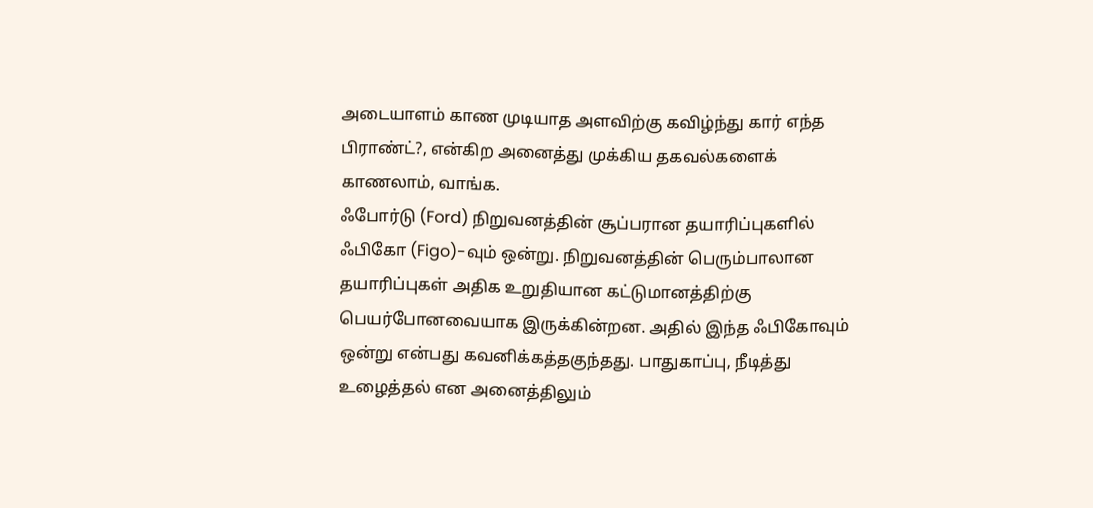அடையாளம் காண முடியாத அளவிற்கு கவிழ்ந்து கார் எந்த பிராண்ட்?, என்கிற அனைத்து முக்கிய தகவல்களைக் காணலாம், வாங்க.
ஃபோர்டு (Ford) நிறுவனத்தின் சூப்பரான தயாரிப்புகளில் ஃபிகோ (Figo)-வும் ஒன்று. நிறுவனத்தின் பெரும்பாலான தயாரிப்புகள் அதிக உறுதியான கட்டுமானத்திற்கு பெயர்போனவையாக இருக்கின்றன. அதில் இந்த ஃபிகோவும் ஒன்று என்பது கவனிக்கத்தகுந்தது. பாதுகாப்பு, நீடித்து உழைத்தல் என அனைத்திலும்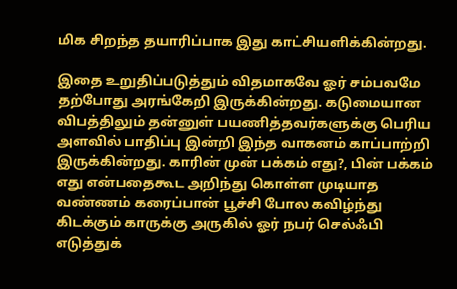மிக சிறந்த தயாரிப்பாக இது காட்சியளிக்கின்றது.

இதை உறுதிப்படுத்தும் விதமாகவே ஓர் சம்பவமே தற்போது அரங்கேறி இருக்கின்றது. கடுமையான விபத்திலும் தன்னுள் பயணித்தவர்களுக்கு பெரிய அளவில் பாதிப்பு இன்றி இந்த வாகனம் காப்பாற்றி இருக்கின்றது. காரின் முன் பக்கம் எது?, பின் பக்கம் எது என்பதைகூட அறிந்து கொள்ள முடியாத வண்ணம் கரைப்பான் பூச்சி போல கவிழ்ந்து கிடக்கும் காருக்கு அருகில் ஓர் நபர் செல்ஃபி எடுத்துக்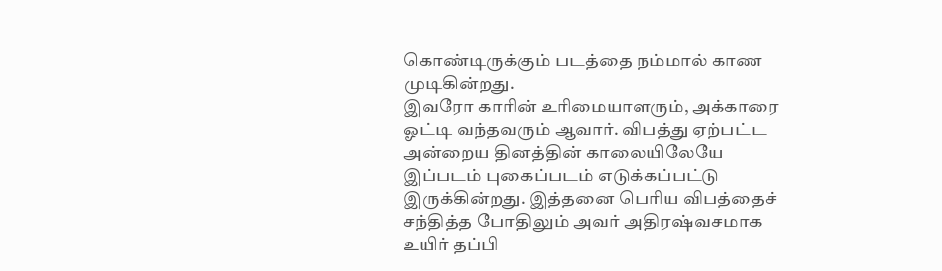கொண்டிருக்கும் படத்தை நம்மால் காண முடிகின்றது.
இவரோ காரின் உரிமையாளரும், அக்காரை ஓட்டி வந்தவரும் ஆவார். விபத்து ஏற்பட்ட அன்றைய தினத்தின் காலையிலேயே இப்படம் புகைப்படம் எடுக்கப்பட்டு இருக்கின்றது. இத்தனை பெரிய விபத்தைச் சந்தித்த போதிலும் அவர் அதிரஷ்வசமாக உயிர் தப்பி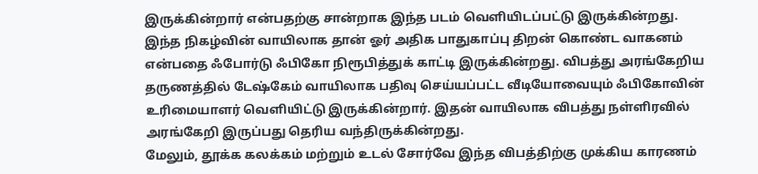இருக்கின்றார் என்பதற்கு சான்றாக இந்த படம் வெளியிடப்பட்டு இருக்கின்றது.
இந்த நிகழ்வின் வாயிலாக தான் ஓர் அதிக பாதுகாப்பு திறன் கொண்ட வாகனம் என்பதை ஃபோர்டு ஃபிகோ நிரூபித்துக் காட்டி இருக்கின்றது. விபத்து அரங்கேறிய தருணத்தில் டேஷ்கேம் வாயிலாக பதிவு செய்யப்பட்ட வீடியோவையும் ஃபிகோவின் உரிமையாளர் வெளியிட்டு இருக்கின்றார். இதன் வாயிலாக விபத்து நள்ளிரவில் அரங்கேறி இருப்பது தெரிய வந்திருக்கின்றது.
மேலும், தூக்க கலக்கம் மற்றும் உடல் சோர்வே இந்த விபத்திற்கு முக்கிய காரணம்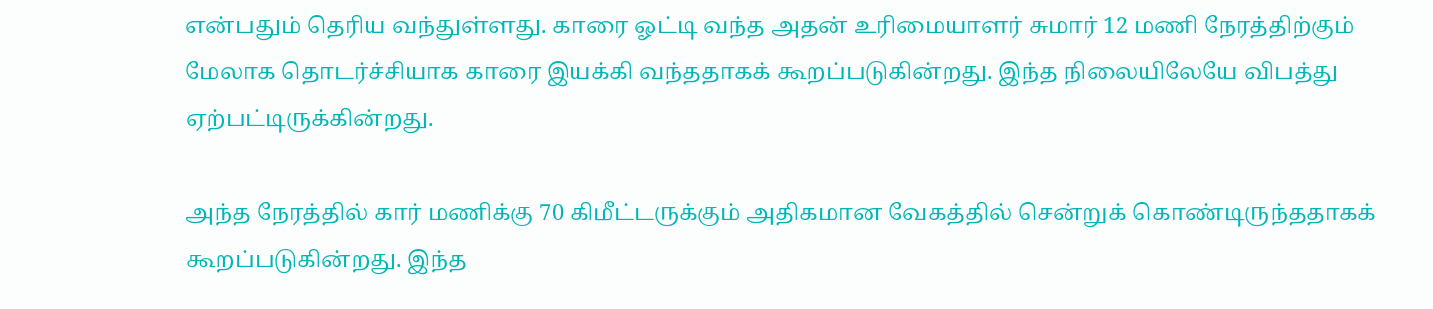என்பதும் தெரிய வந்துள்ளது. காரை ஓட்டி வந்த அதன் உரிமையாளர் சுமார் 12 மணி நேரத்திற்கும் மேலாக தொடர்ச்சியாக காரை இயக்கி வந்ததாகக் கூறப்படுகின்றது. இந்த நிலையிலேயே விபத்து ஏற்பட்டிருக்கின்றது.

அந்த நேரத்தில் கார் மணிக்கு 70 கிமீட்டருக்கும் அதிகமான வேகத்தில் சென்றுக் கொண்டிருந்ததாகக் கூறப்படுகின்றது. இந்த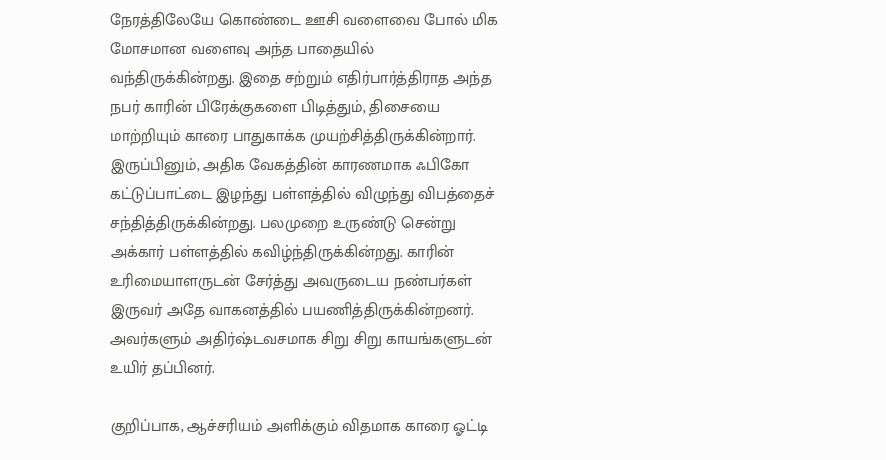நேரத்திலேயே கொண்டை ஊசி வளைவை போல் மிக மோசமான வளைவு அந்த பாதையில் வந்திருக்கின்றது. இதை சற்றும் எதிர்பார்த்திராத அந்த நபர் காரின் பிரேக்குகளை பிடித்தும், திசையை மாற்றியும் காரை பாதுகாக்க முயற்சித்திருக்கின்றார்.
இருப்பினும், அதிக வேகத்தின் காரணமாக ஃபிகோ கட்டுப்பாட்டை இழந்து பள்ளத்தில் விழுந்து விபத்தைச் சந்தித்திருக்கின்றது. பலமுறை உருண்டு சென்று அக்கார் பள்ளத்தில் கவிழ்ந்திருக்கின்றது. காரின் உரிமையாளருடன் சேர்த்து அவருடைய நண்பர்கள் இருவர் அதே வாகனத்தில் பயணித்திருக்கின்றனர். அவர்களும் அதிர்ஷ்டவசமாக சிறு சிறு காயங்களுடன் உயிர் தப்பினர்.

குறிப்பாக, ஆச்சரியம் அளிக்கும் விதமாக காரை ஓட்டி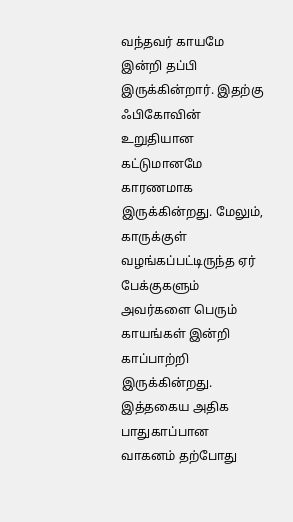வந்தவர் காயமே இன்றி தப்பி இருக்கின்றார். இதற்கு ஃபிகோவின் உறுதியான கட்டுமானமே காரணமாக இருக்கின்றது. மேலும், காருக்குள் வழங்கப்பட்டிருந்த ஏர் பேக்குகளும் அவர்களை பெரும் காயங்கள் இன்றி காப்பாற்றி இருக்கின்றது. இத்தகைய அதிக பாதுகாப்பான வாகனம் தற்போது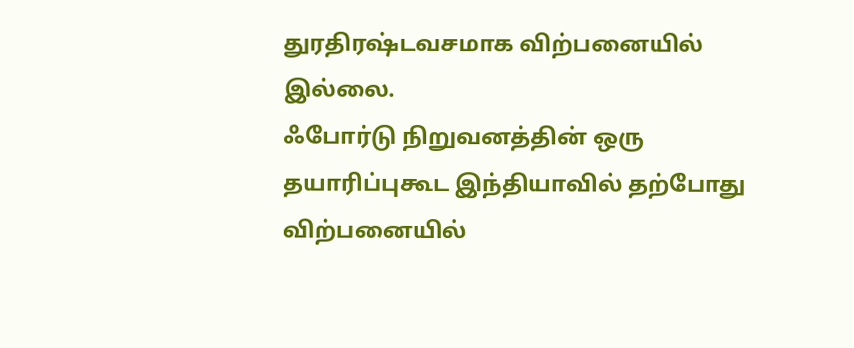துரதிரஷ்டவசமாக விற்பனையில் இல்லை.
ஃபோர்டு நிறுவனத்தின் ஒரு தயாரிப்புகூட இந்தியாவில் தற்போது விற்பனையில்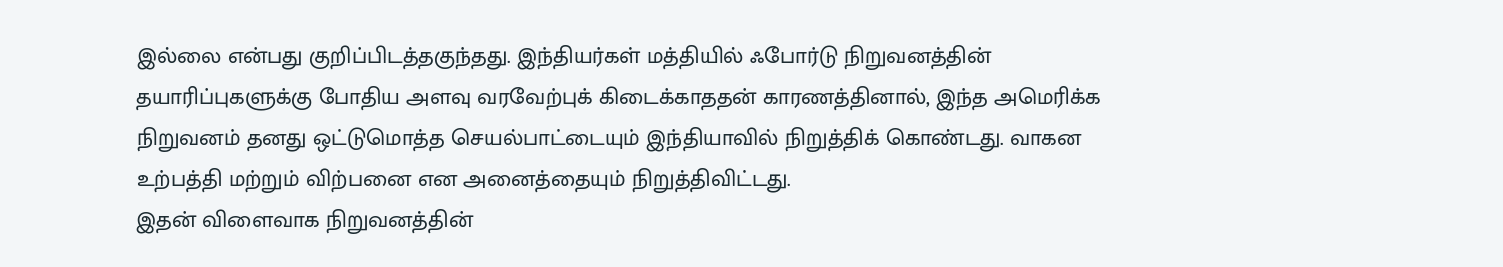இல்லை என்பது குறிப்பிடத்தகுந்தது. இந்தியர்கள் மத்தியில் ஃபோர்டு நிறுவனத்தின் தயாரிப்புகளுக்கு போதிய அளவு வரவேற்புக் கிடைக்காததன் காரணத்தினால், இந்த அமெரிக்க நிறுவனம் தனது ஒட்டுமொத்த செயல்பாட்டையும் இந்தியாவில் நிறுத்திக் கொண்டது. வாகன உற்பத்தி மற்றும் விற்பனை என அனைத்தையும் நிறுத்திவிட்டது.
இதன் விளைவாக நிறுவனத்தின்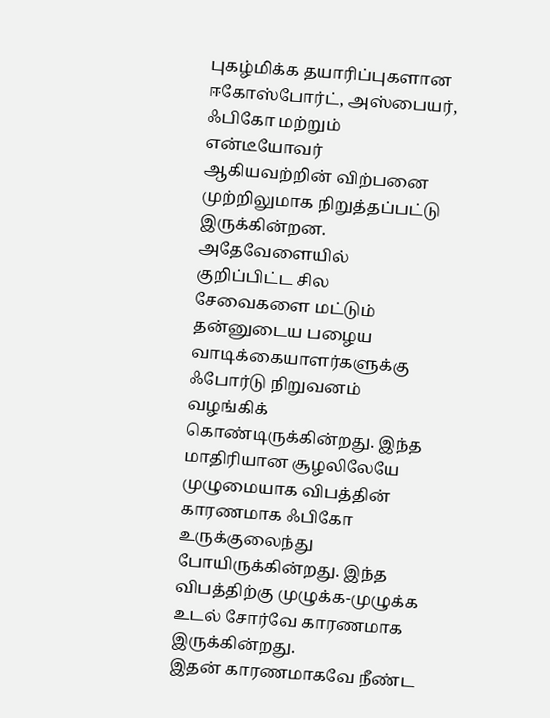புகழ்மிக்க தயாரிப்புகளான ஈகோஸ்போர்ட், அஸ்பையர், ஃபிகோ மற்றும் என்டீயோவர் ஆகியவற்றின் விற்பனை முற்றிலுமாக நிறுத்தப்பட்டு இருக்கின்றன. அதேவேளையில் குறிப்பிட்ட சில சேவைகளை மட்டும் தன்னுடைய பழைய வாடிக்கையாளர்களுக்கு ஃபோர்டு நிறுவனம் வழங்கிக் கொண்டிருக்கின்றது. இந்த மாதிரியான சூழலிலேயே முழுமையாக விபத்தின் காரணமாக ஃபிகோ உருக்குலைந்து போயிருக்கின்றது. இந்த விபத்திற்கு முழுக்க-முழுக்க உடல் சோர்வே காரணமாக இருக்கின்றது.
இதன் காரணமாகவே நீண்ட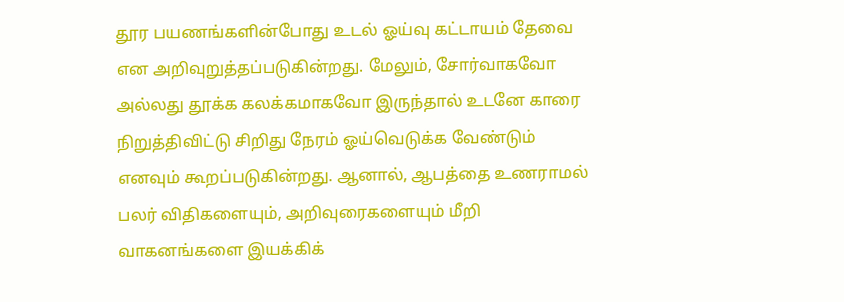தூர பயணங்களின்போது உடல் ஓய்வு கட்டாயம் தேவை என அறிவுறுத்தப்படுகின்றது. மேலும், சோர்வாகவோ அல்லது தூக்க கலக்கமாகவோ இருந்தால் உடனே காரை நிறுத்திவிட்டு சிறிது நேரம் ஓய்வெடுக்க வேண்டும் எனவும் கூறப்படுகின்றது. ஆனால், ஆபத்தை உணராமல் பலர் விதிகளையும், அறிவுரைகளையும் மீறி வாகனங்களை இயக்கிக்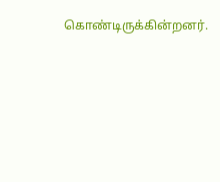கொண்டிருக்கின்றனர்.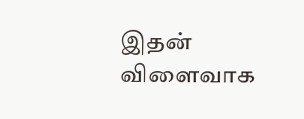இதன் விளைவாக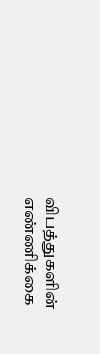விபத்துகளின் எண்ணிக்கை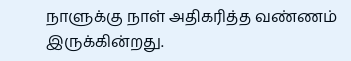நாளுக்கு நாள் அதிகரித்த வண்ணம் இருக்கின்றது.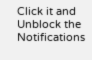Click it and Unblock the Notifications